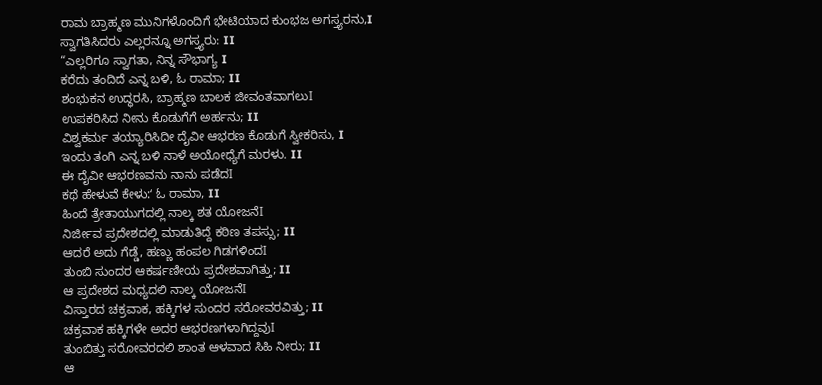ರಾಮ ಬ್ರಾಹ್ಮಣ ಮುನಿಗಳೊಂದಿಗೆ ಭೇಟಿಯಾದ ಕುಂಭಜ ಅಗಸ್ತ್ಯರನು,I
ಸ್ವಾಗತಿಸಿದರು ಎಲ್ಲರನ್ನೂ ಅಗಸ್ತ್ಯರು: II
“ಎಲ್ಲರಿಗೂ ಸ್ವಾಗತಾ, ನಿನ್ನ ಸೌಭಾಗ್ಯ I
ಕರೆದು ತಂದಿದೆ ಎನ್ನ ಬಳಿ, ಓ ರಾಮಾ; II
ಶಂಭುಕನ ಉದ್ಧರಸಿ, ಬ್ರಾಹ್ಮಣ ಬಾಲಕ ಜೀವಂತವಾಗಲುI
ಉಪಕರಿಸಿದ ನೀನು ಕೊಡುಗೆಗೆ ಅರ್ಹನು; II
ವಿಶ್ವಕರ್ಮ ತಯ್ಯಾರಿಸಿದೀ ದೈವೀ ಆಭರಣ ಕೊಡುಗೆ ಸ್ವೀಕರಿಸು, I
ಇಂದು ತಂಗಿ ಎನ್ನ ಬಳಿ ನಾಳೆ ಅಯೋಧ್ಯೆಗೆ ಮರಳು. II
ಈ ದೈವೀ ಆಭರಣವನು ನಾನು ಪಡೆದI
ಕಥೆ ಹೇಳುವೆ ಕೇಳು:ʻ ಓ ರಾಮಾ, II
ಹಿಂದೆ ತ್ರೇತಾಯುಗದಲ್ಲಿ ನಾಲ್ಕ ಶತ ಯೋಜನೆI
ನಿರ್ಜೀವ ಪ್ರದೇಶದಲ್ಲಿ ಮಾಡುತಿದ್ದೆ ಕಠಿಣ ತಪಸ್ಸು; II
ಆದರೆ ಅದು ಗೆಡ್ಡೆ, ಹಣ್ಣು ಹಂಪಲ ಗಿಡಗಳಿಂದI
ತುಂಬಿ ಸುಂದರ ಆಕರ್ಷಣೀಯ ಪ್ರದೇಶವಾಗಿತ್ತು; II
ಆ ಪ್ರದೇಶದ ಮಧ್ಯದಲಿ ನಾಲ್ಕ ಯೋಜನೆI
ವಿಸ್ತಾರದ ಚಕ್ರವಾಕ, ಹಕ್ಕಿಗಳ ಸುಂದರ ಸರೋವರವಿತ್ತು; II
ಚಕ್ರವಾಕ ಹಕ್ಕಿಗಳೇ ಅದರ ಆಭರಣಗಳಾಗಿದ್ದವುI
ತುಂಬಿತ್ತು ಸರೋವರದಲಿ ಶಾಂತ ಆಳವಾದ ಸಿಹಿ ನೀರು; II
ಆ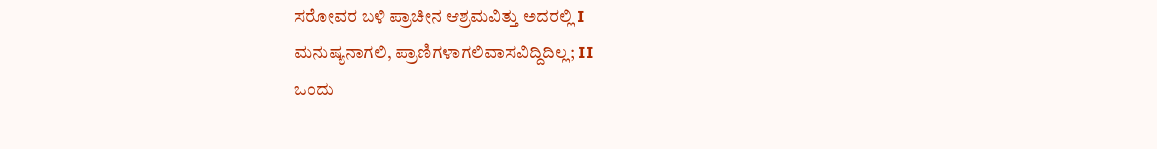ಸರೋವರ ಬಳಿ ಪ್ರಾಚೀನ ಆಶ್ರಮವಿತ್ತು ಅದರಲ್ಲಿ I
ಮನುಷ್ಯನಾಗಲಿ, ಪ್ರಾಣಿಗಳಾಗಲಿವಾಸವಿದ್ದಿದಿಲ್ಲ; II
ಒಂದು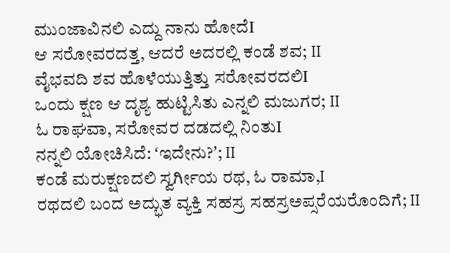ಮುಂಜಾವಿನಲಿ ಎದ್ದು ನಾನು ಹೋದೆI
ಆ ಸರೋವರದತ್ತ, ಆದರೆ ಅದರಲ್ಲಿ ಕಂಡೆ ಶವ; II
ವೈಭವದಿ ಶವ ಹೊಳೆಯುತ್ತಿತ್ತು ಸರೋವರದಲಿI
ಒಂದು ಕ್ಷಣ ಆ ದೃಶ್ಯ ಹುಟ್ಟಿಸಿತು ಎನ್ನಲಿ ಮಜುಗರ; II
ಓ ರಾಘವಾ, ಸರೋವರ ದಡದಲ್ಲಿ ನಿಂತುI
ನನ್ನಲಿ ಯೋಚಿಸಿದೆ: ʻಇದೇನು?ʼ; II
ಕಂಡೆ ಮರುಕ್ಷಣದಲಿ ಸ್ವರ್ಗೀಯ ರಥ, ಓ ರಾಮಾ,I
ರಥದಲಿ ಬಂದ ಅದ್ಭುತ ವ್ಯಕ್ತಿ ಸಹಸ್ರ ಸಹಸ್ರಅಪ್ಸರೆಯರೊಂದಿಗೆ; II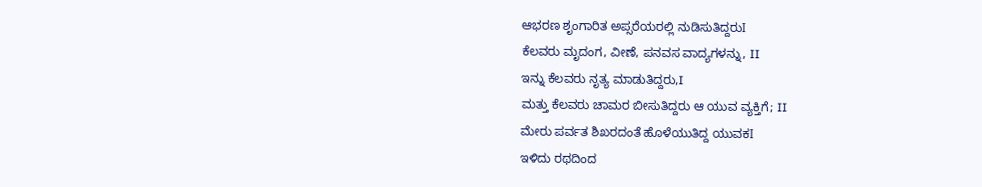ಆಭರಣ ಶೃಂಗಾರಿತ ಅಪ್ಸರೆಯರಲ್ಲಿ ನುಡಿಸುತಿದ್ದರುI
ಕೆಲವರು ಮೃದಂಗ, ವೀಣೆ, ಪನವಸ ವಾದ್ಯಗಳನ್ನು, II
ಇನ್ನು ಕೆಲವರು ನೃತ್ಯ ಮಾಡುತಿದ್ದರು,I
ಮತ್ತು ಕೆಲವರು ಚಾಮರ ಬೀಸುತಿದ್ದರು ಆ ಯುವ ವ್ಯಕ್ತಿಗೆ; II
ಮೇರು ಪರ್ವತ ಶಿಖರದಂತೆ ಹೊಳೆಯುತಿದ್ದ ಯುವಕI
ಇಳಿದು ರಥದಿಂದ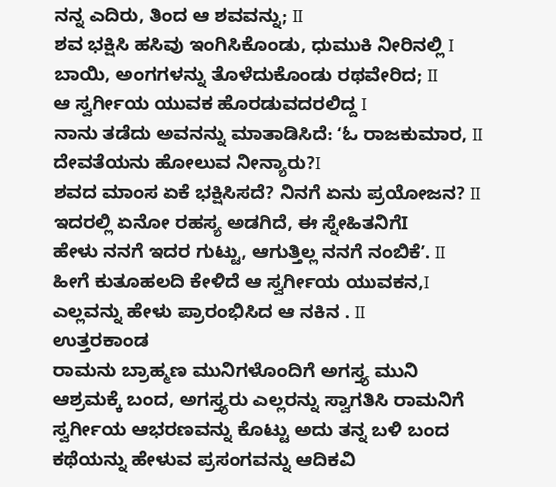ನನ್ನ ಎದಿರು, ತಿಂದ ಆ ಶವವನ್ನು; II
ಶವ ಭಕ್ಷಿಸಿ ಹಸಿವು ಇಂಗಿಸಿಕೊಂಡು, ಧುಮುಕಿ ನೀರಿನಲ್ಲಿ I
ಬಾಯಿ, ಅಂಗಗಳನ್ನು ತೊಳೆದುಕೊಂಡು ರಥವೇರಿದ; II
ಆ ಸ್ವರ್ಗೀಯ ಯುವಕ ಹೊರಡುವದರಲಿದ್ದ I
ನಾನು ತಡೆದು ಅವನನ್ನು ಮಾತಾಡಿಸಿದೆ: ʻಓ ರಾಜಕುಮಾರ, II
ದೇವತೆಯನು ಹೋಲುವ ನೀನ್ಯಾರು?I
ಶವದ ಮಾಂಸ ಏಕೆ ಭಕ್ಷಿಸಿಸದೆ? ನಿನಗೆ ಏನು ಪ್ರಯೋಜನ? II
ಇದರಲ್ಲಿ ಏನೋ ರಹಸ್ಯ ಅಡಗಿದೆ, ಈ ಸ್ನೇಹಿತನಿಗೆI
ಹೇಳು ನನಗೆ ಇದರ ಗುಟ್ಟು, ಆಗುತ್ತಿಲ್ಲ ನನಗೆ ನಂಬಿಕೆʼ. II
ಹೀಗೆ ಕುತೂಹಲದಿ ಕೇಳಿದೆ ಆ ಸ್ವರ್ಗೀಯ ಯುವಕನ,I
ಎಲ್ಲವನ್ನು ಹೇಳು ಪ್ರಾರಂಭಿಸಿದ ಆ ನಕಿನ . II
ಉತ್ತರಕಾಂಡ
ರಾಮನು ಬ್ರಾಹ್ಮಣ ಮುನಿಗಳೊಂದಿಗೆ ಅಗಸ್ತ್ಯ ಮುನಿ ಆಶ್ರಮಕ್ಕೆ ಬಂದ, ಅಗಸ್ತ್ಯರು ಎಲ್ಲರನ್ನು ಸ್ವಾಗತಿಸಿ ರಾಮನಿಗೆ ಸ್ವರ್ಗೀಯ ಆಭರಣವನ್ನು ಕೊಟ್ಟು ಅದು ತನ್ನ ಬಳಿ ಬಂದ ಕಥೆಯನ್ನು ಹೇಳುವ ಪ್ರಸಂಗವನ್ನು ಆದಿಕವಿ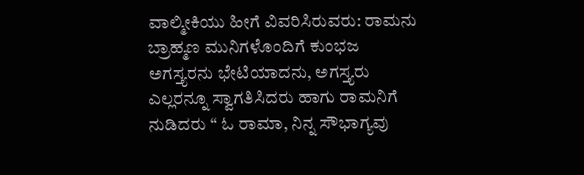ವಾಲ್ಮೀಕಿಯು ಹೀಗೆ ವಿವರಿಸಿರುವರು: ರಾಮನು ಬ್ರಾಹ್ಮಣ ಮುನಿಗಳೊಂದಿಗೆ ಕುಂಭಜ ಅಗಸ್ತ್ಯರನು ಭೇಟಿಯಾದನು, ಅಗಸ್ತ್ಯರು ಎಲ್ಲರನ್ನೂ ಸ್ವಾಗತಿಸಿದರು ಹಾಗು ರಾಮನಿಗೆ ನುಡಿದರು “ ಓ ರಾಮಾ, ನಿನ್ನ ಸೌಭಾಗ್ಯವು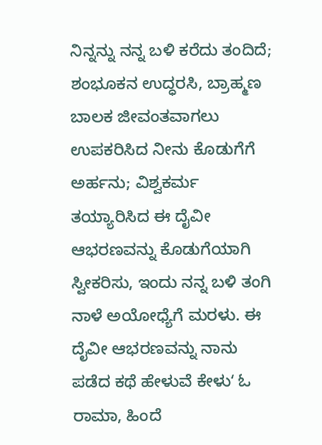ನಿನ್ನನ್ನು ನನ್ನ ಬಳಿ ಕರೆದು ತಂದಿದೆ; ಶಂಭೂಕನ ಉದ್ಧರಸಿ, ಬ್ರಾಹ್ಮಣ ಬಾಲಕ ಜೀವಂತವಾಗಲು ಉಪಕರಿಸಿದ ನೀನು ಕೊಡುಗೆಗೆ ಅರ್ಹನು; ವಿಶ್ವಕರ್ಮ ತಯ್ಯಾರಿಸಿದ ಈ ದೈವೀ ಆಭರಣವನ್ನು ಕೊಡುಗೆಯಾಗಿ ಸ್ವೀಕರಿಸು, ಇಂದು ನನ್ನ ಬಳಿ ತಂಗಿ ನಾಳೆ ಅಯೋಧ್ಯೆಗೆ ಮರಳು. ಈ ದೈವೀ ಆಭರಣವನ್ನು ನಾನು ಪಡೆದ ಕಥೆ ಹೇಳುವೆ ಕೇಳುʻ ಓ ರಾಮಾ, ಹಿಂದೆ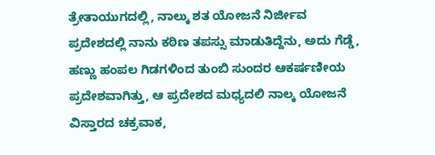ತ್ರೇತಾಯುಗದಲ್ಲಿ, ನಾಲ್ಕು ಶತ ಯೋಜನೆ ನಿರ್ಜೀವ ಪ್ರದೇಶದಲ್ಲಿ ನಾನು ಕಠಿಣ ತಪಸ್ಸು ಮಾಡುತಿದ್ದೆನು, ಅದು ಗೆಡ್ಡೆ, ಹಣ್ಣು ಹಂಪಲ ಗಿಡಗಳಿಂದ ತುಂಬಿ ಸುಂದರ ಆಕರ್ಷಣೀಯ ಪ್ರದೇಶವಾಗಿತ್ತು, ಆ ಪ್ರದೇಶದ ಮಧ್ಯದಲಿ ನಾಲ್ಕ ಯೋಜನೆ ವಿಸ್ತಾರದ ಚಕ್ರವಾಕ,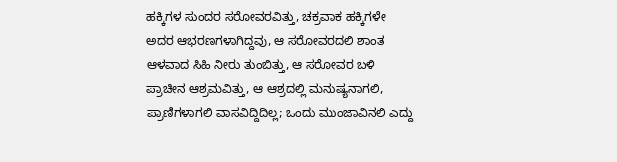ಹಕ್ಕಿಗಳ ಸುಂದರ ಸರೋವರವಿತ್ತು, ಚಕ್ರವಾಕ ಹಕ್ಕಿಗಳೇ ಅದರ ಆಭರಣಗಳಾಗಿದ್ದವು, ಆ ಸರೋವರದಲಿ ಶಾಂತ ಆಳವಾದ ಸಿಹಿ ನೀರು ತುಂಬಿತ್ತು, ಆ ಸರೋವರ ಬಳಿ ಪ್ರಾಚೀನ ಆಶ್ರಮವಿತ್ತು, ಆ ಆಶ್ರದಲ್ಲಿ ಮನುಷ್ಯನಾಗಲಿ, ಪ್ರಾಣಿಗಳಾಗಲಿ ವಾಸವಿದ್ದಿದಿಲ್ಲ; ಒಂದು ಮುಂಜಾವಿನಲಿ ಎದ್ದು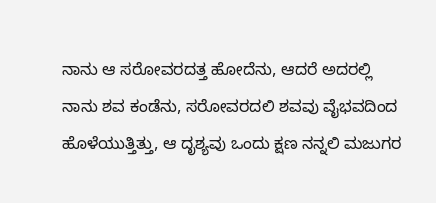ನಾನು ಆ ಸರೋವರದತ್ತ ಹೋದೆನು, ಆದರೆ ಅದರಲ್ಲಿ ನಾನು ಶವ ಕಂಡೆನು, ಸರೋವರದಲಿ ಶವವು ವೈಭವದಿಂದ ಹೊಳೆಯುತ್ತಿತ್ತು, ಆ ದೃಶ್ಯವು ಒಂದು ಕ್ಷಣ ನನ್ನಲಿ ಮಜುಗರ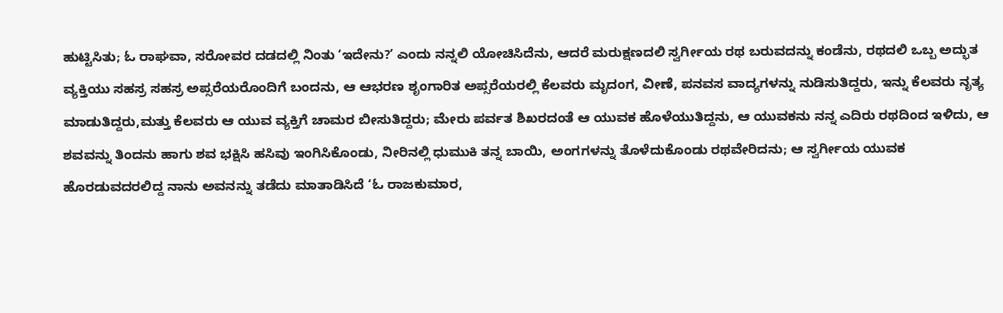ಹುಟ್ಟಿಸಿತು; ಓ ರಾಘವಾ, ಸರೋವರ ದಡದಲ್ಲಿ ನಿಂತು ʻಇದೇನು?ʼ ಎಂದು ನನ್ನಲಿ ಯೋಚಿಸಿದೆನು, ಆದರೆ ಮರುಕ್ಷಣದಲಿ ಸ್ವರ್ಗೀಯ ರಥ ಬರುವದನ್ನು ಕಂಡೆನು, ರಥದಲಿ ಒಬ್ಬ ಅದ್ಭುತ ವ್ಯಕ್ತಿಯು ಸಹಸ್ರ ಸಹಸ್ರ ಅಪ್ಸರೆಯರೊಂದಿಗೆ ಬಂದನು, ಆ ಆಭರಣ ಶೃಂಗಾರಿತ ಅಪ್ಸರೆಯರಲ್ಲಿ ಕೆಲವರು ಮೃದಂಗ, ವೀಣೆ, ಪನವಸ ವಾದ್ಯಗಳನ್ನು ನುಡಿಸುತಿದ್ದರು, ಇನ್ನು ಕೆಲವರು ನೃತ್ಯ ಮಾಡುತಿದ್ದರು,ಮತ್ತು ಕೆಲವರು ಆ ಯುವ ವ್ಯಕ್ತಿಗೆ ಚಾಮರ ಬೀಸುತಿದ್ದರು; ಮೇರು ಪರ್ವತ ಶಿಖರದಂತೆ ಆ ಯುವಕ ಹೊಳೆಯುತಿದ್ದನು, ಆ ಯುವಕನು ನನ್ನ ಎದಿರು ರಥದಿಂದ ಇಳಿದು, ಆ ಶವವನ್ನು ತಿಂದನು ಹಾಗು ಶವ ಭಕ್ಷಿಸಿ ಹಸಿವು ಇಂಗಿಸಿಕೊಂಡು, ನೀರಿನಲ್ಲಿ ಧುಮುಕಿ ತನ್ನ ಬಾಯಿ, ಅಂಗಗಳನ್ನು ತೊಳೆದುಕೊಂಡು ರಥವೇರಿದನು; ಆ ಸ್ವರ್ಗೀಯ ಯುವಕ ಹೊರಡುವದರಲಿದ್ದ ನಾನು ಅವನನ್ನು ತಡೆದು ಮಾತಾಡಿಸಿದೆ ʻಓ ರಾಜಕುಮಾರ,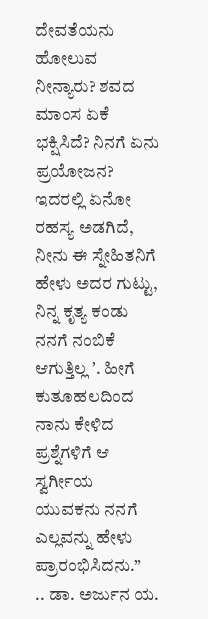ದೇವತೆಯನು ಹೋಲುವ ನೀನ್ಯಾರು? ಶವದ ಮಾಂಸ ಏಕೆ ಭಕ್ಷಿಸಿದೆ? ನಿನಗೆ ಏನು ಪ್ರಯೋಜನ? ಇದರಲ್ಲಿ ಏನೋ ರಹಸ್ಯ ಅಡಗಿದೆ, ನೀನು ಈ ಸ್ನೇಹಿತನಿಗೆ ಹೇಳು ಅದರ ಗುಟ್ಟು, ನಿನ್ನ ಕೃತ್ಯ ಕಂಡು ನನಗೆ ನಂಬಿಕೆ ಆಗುತ್ತಿಲ್ಲ ʼ. ಹೀಗೆ ಕುತೂಹಲದಿಂದ ನಾನು ಕೇಳಿದ ಪ್ರಶ್ನೆಗಳಿಗೆ ಆ ಸ್ವರ್ಗೀಯ ಯುವಕನು ನನಗೆ ಎಲ್ಲವನ್ನು ಹೇಳು ಪ್ರಾರಂಭಿಸಿದನು.”
.. ಡಾ. ಅರ್ಜುನ ಯ.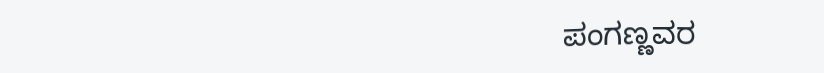ಪಂಗಣ್ಣವರ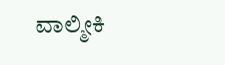ವಾಲ್ಮೀಕಿ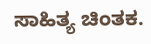ಸಾಹಿತ್ಯ ಚಿಂತಕ.